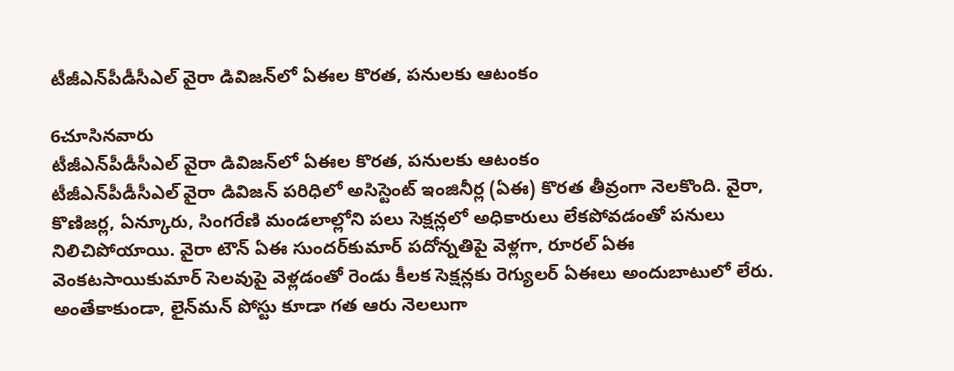టీజీఎన్‌పీడీసీఎల్ వైరా డివిజన్‌లో ఏఈల కొరత, పనులకు ఆటంకం

6చూసినవారు
టీజీఎన్‌పీడీసీఎల్ వైరా డివిజన్‌లో ఏఈల కొరత, పనులకు ఆటంకం
టీజీఎన్‌పీడీసీఎల్ వైరా డివిజన్ పరిధిలో అసిస్టెంట్ ఇంజినీర్ల (ఏఈ) కొరత తీవ్రంగా నెలకొంది. వైరా, కొణిజర్ల, ఏన్కూరు, సింగరేణి మండలాల్లోని పలు సెక్షన్లలో అధికారులు లేకపోవడంతో పనులు నిలిచిపోయాయి. వైరా టౌన్ ఏఈ సుందర్‌కుమార్ పదోన్నతిపై వెళ్లగా, రూరల్ ఏఈ వెంకటసాయికుమార్ సెలవుపై వెళ్లడంతో రెండు కీలక సెక్షన్లకు రెగ్యులర్ ఏఈలు అందుబాటులో లేరు. అంతేకాకుండా, లైన్‌మన్ పోస్టు కూడా గత ఆరు నెలలుగా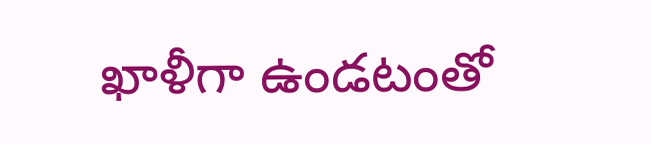ఖాళీగా ఉండటంతో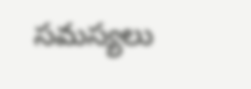సమస్యలు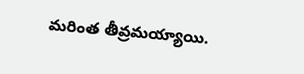మరింత తీవ్రమయ్యాయి.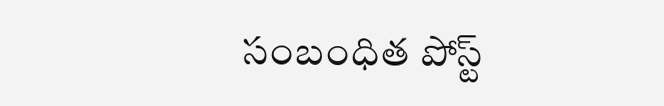సంబంధిత పోస్ట్